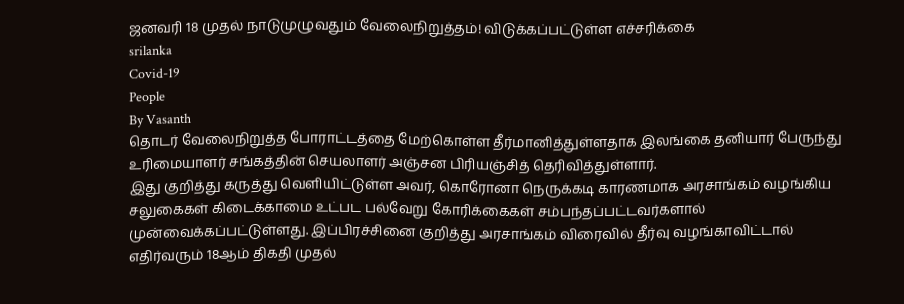ஜனவரி 18 முதல் நாடுமுழுவதும் வேலைநிறுத்தம்! விடுக்கப்பட்டுள்ள எச்சரிக்கை
srilanka
Covid-19
People
By Vasanth
தொடர் வேலைநிறுத்த போராட்டத்தை மேற்கொள்ள தீர்மானித்துள்ளதாக இலங்கை தனியார் பேருந்து உரிமையாளர் சங்கத்தின் செயலாளர் அஞ்சன பிரியஞ்சித் தெரிவித்துள்ளார்.
இது குறித்து கருத்து வெளியிட்டுள்ள அவர், கொரோனா நெருக்கடி காரணமாக அரசாங்கம் வழங்கிய சலுகைகள் கிடைக்காமை உட்பட பல்வேறு கோரிக்கைகள் சம்பந்தப்பட்டவர்களால் முன்வைக்கப்பட்டுள்ளது. இப்பிரச்சினை குறித்து அரசாங்கம் விரைவில் தீர்வு வழங்காவிட்டால் எதிர்வரும் 18ஆம் திகதி முதல்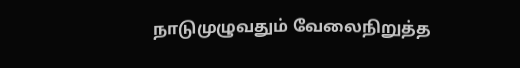நாடுமுழுவதும் வேலைநிறுத்த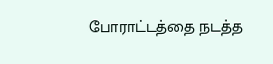போராட்டத்தை நடத்த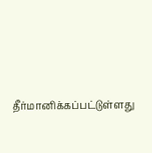தீர்மானிக்கப்பட்டுள்ளது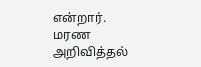என்றார்.
மரண அறிவித்தல்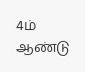4ம் ஆண்டு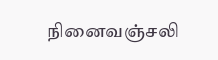நினைவஞ்சலி